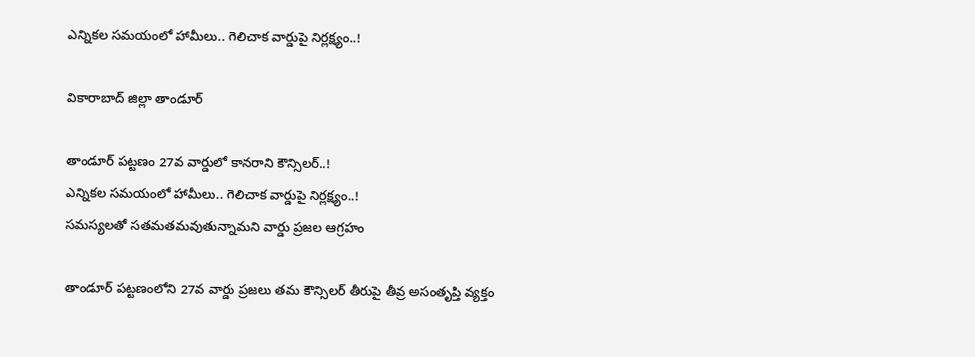ఎన్నికల సమయంలో హామీలు.. గెలిచాక వార్డుపై నిర్లక్ష్యం..!

వికారాబాద్ జిల్లా తాండూర్

తాండూర్ పట్టణం 27వ వార్డులో కానరాని కౌన్సిలర్..!
ఎన్నికల సమయంలో హామీలు.. గెలిచాక వార్డుపై నిర్లక్ష్యం..!
సమస్యలతో సతమతమవుతున్నామని వార్డు ప్రజల ఆగ్రహం

తాండూర్ పట్టణంలోని 27వ వార్డు ప్రజలు తమ కౌన్సిలర్ తీరుపై తీవ్ర అసంతృప్తి వ్యక్తం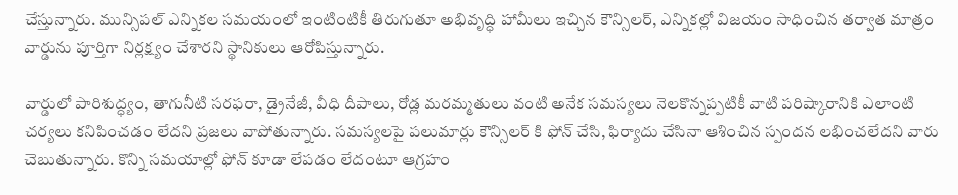చేస్తున్నారు. మున్సిపల్ ఎన్నికల సమయంలో ఇంటింటికీ తిరుగుతూ అభివృద్ధి హామీలు ఇచ్చిన కౌన్సిలర్, ఎన్నికల్లో విజయం సాధించిన తర్వాత మాత్రం వార్డును పూర్తిగా నిర్లక్ష్యం చేశారని స్థానికులు ఆరోపిస్తున్నారు.

వార్డులో పారిశుద్ధ్యం, తాగునీటి సరఫరా, డ్రైనేజీ, వీధి దీపాలు, రోడ్ల మరమ్మతులు వంటి అనేక సమస్యలు నెలకొన్నప్పటికీ వాటి పరిష్కారానికి ఎలాంటి చర్యలు కనిపించడం లేదని ప్రజలు వాపోతున్నారు. సమస్యలపై పలుమార్లు కౌన్సిలర్ కి ఫోన్ చేసి, ఫిర్యాదు చేసినా ఆశించిన స్పందన లభించలేదని వారు చెబుతున్నారు. కొన్ని సమయాల్లో ఫోన్ కూడా లేపడం లేదంటూ ఆగ్రహం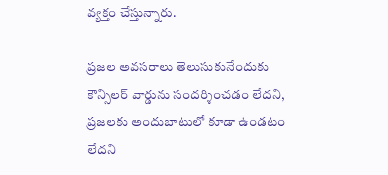వ్యక్తం చేస్తున్నారు.

ప్రజల అవసరాలు తెలుసుకునేందుకు కౌన్సిలర్ వార్డును సందర్శించడం లేదని, ప్రజలకు అందుబాటులో కూడా ఉండటం లేదని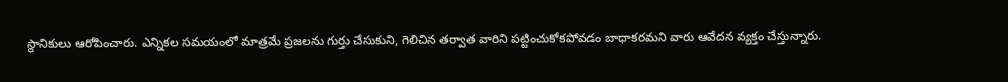స్థానికులు ఆరోపించారు. ఎన్నికల సమయంలో మాత్రమే ప్రజలను గుర్తు చేసుకుని, గెలిచిన తర్వాత వారిని పట్టించుకోకపోవడం బాధాకరమని వారు ఆవేదన వ్యక్తం చేస్తున్నారు.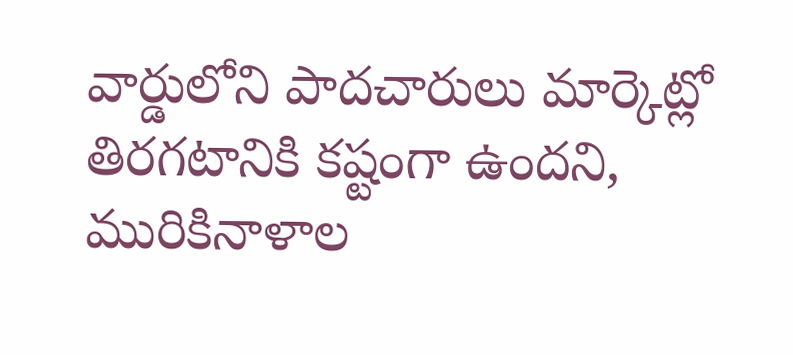వార్డులోని పాదచారులు మార్కెట్లో తిరగటానికి కష్టంగా ఉందని, మురికినాళాల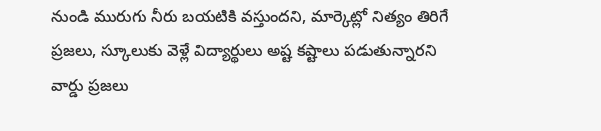నుండి మురుగు నీరు బయటికి వస్తుందని, మార్కెట్లో నిత్యం తిరిగే ప్రజలు, స్కూలుకు వెళ్లే విద్యార్థులు అష్ట కష్టాలు పడుతున్నారని వార్డు ప్రజలు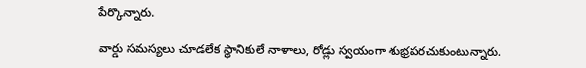పేర్కొన్నారు.

వార్డు సమస్యలు చూడలేక స్థానికులే నాళాలు, రోడ్లు స్వయంగా శుభ్రపరచుకుంటున్నారు.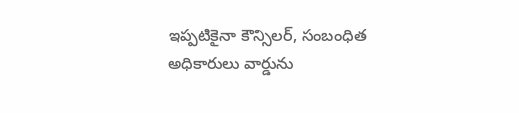ఇప్పటికైనా కౌన్సిలర్, సంబంధిత అధికారులు వార్డును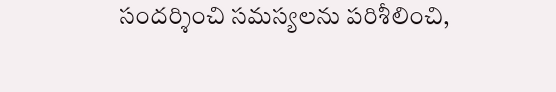సందర్శించి సమస్యలను పరిశీలించి,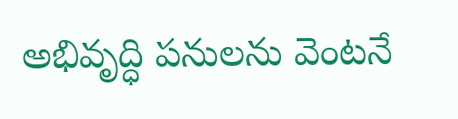అభివృద్ధి పనులను వెంటనే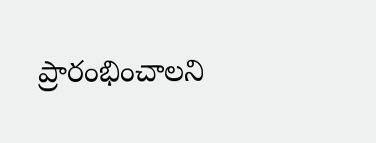ప్రారంభించాలని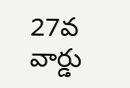27వ వార్డు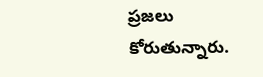ప్రజలు కోరుతున్నారు.